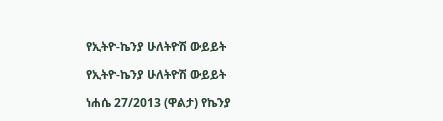የኢትዮ-ኬንያ ሁለትዮሽ ውይይት

የኢትዮ-ኬንያ ሁለትዮሽ ውይይት

ነሐሴ 27/2013 (ዋልታ) የኬንያ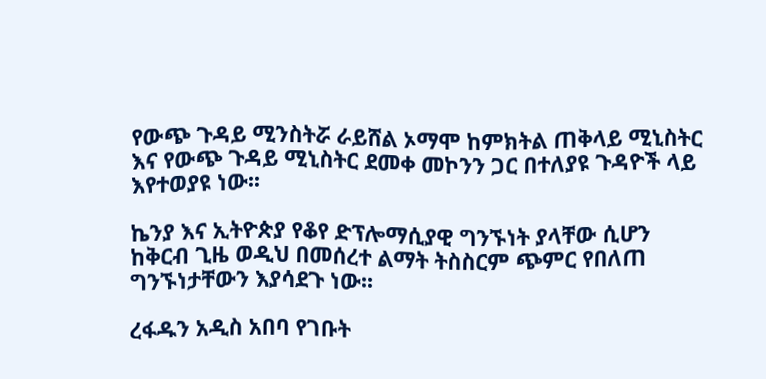የውጭ ጉዳይ ሚንስትሯ ራይሸል ኦማሞ ከምክትል ጠቅላይ ሚኒስትር እና የውጭ ጉዳይ ሚኒስትር ደመቀ መኮንን ጋር በተለያዩ ጉዳዮች ላይ እየተወያዩ ነው፡፡

ኬንያ እና ኢትዮጵያ የቆየ ድፕሎማሲያዊ ግንኙነት ያላቸው ሲሆን ከቅርብ ጊዜ ወዲህ በመሰረተ ልማት ትስስርም ጭምር የበለጠ ግንኙነታቸውን እያሳደጉ ነው፡፡

ረፋዱን አዲስ አበባ የገቡት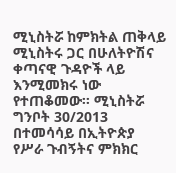ሚኒስትሯ ከምክትል ጠቅላይ ሚኒስትሩ ጋር በሁለትዮሽና ቀጣናዊ ጉዳዮች ላይ እንሚመክሩ ነው የተጠቆመው፡፡ ሚኒስትሯ ግንቦት 30/2013 በተመሳሳይ በኢትዮጵያ የሥራ ጉብኝትና ምክክር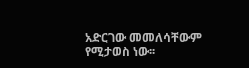አድርገው መመለሳቸውም የሚታወስ ነው፡፡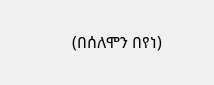(በሰለሞን በየነ)